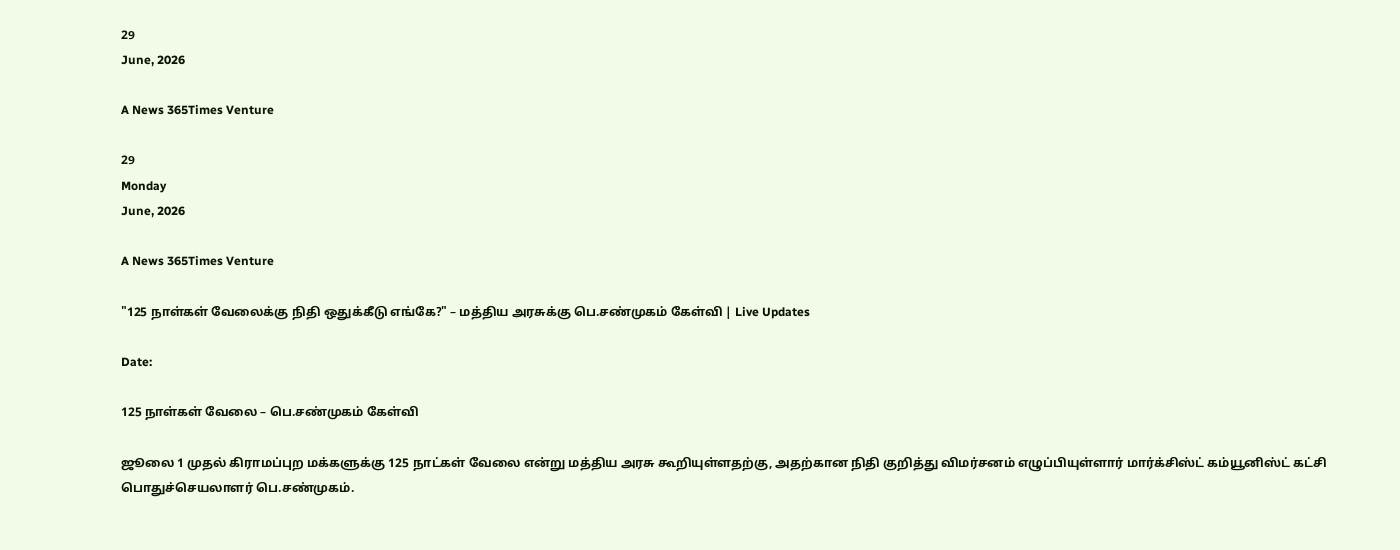29
June, 2026

A News 365Times Venture

29
Monday
June, 2026

A News 365Times Venture

"125 நாள்கள் வேலைக்கு நிதி ஒதுக்கீடு எங்கே?" – மத்திய அரசுக்கு பெ.சண்முகம் கேள்வி | Live Updates

Date:

125 நாள்கள் வேலை – பெ.சண்முகம் கேள்வி

ஜூலை 1 முதல் கிராமப்புற மக்களுக்கு 125 நாட்கள் வேலை என்று மத்திய அரசு கூறியுள்ளதற்கு, அதற்கான நிதி குறித்து விமர்சனம் எழுப்பியுள்ளார் மார்க்சிஸ்ட் கம்யூனிஸ்ட் கட்சி பொதுச்செயலாளர் பெ.சண்முகம்.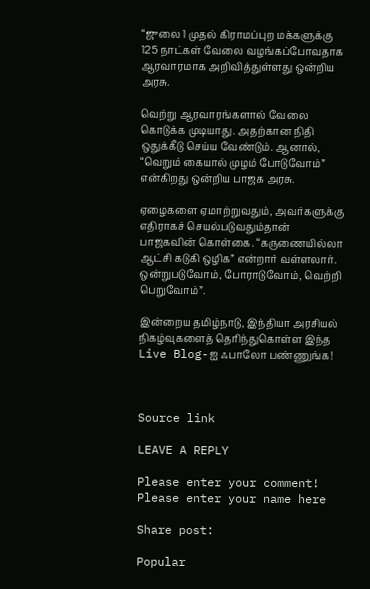“ஜுலை 1 முதல் கிராமப்புற மக்களுக்கு 125 நாட்கள் வேலை வழங்கப்போவதாக ஆரவாரமாக அறிவித்துள்ளது ஒன்றிய அரசு.

வெற்று ஆரவாரங்களால் வேலை கொடுக்க முடியாது. அதற்கான நிதி ஒதுக்கீடு செய்ய வேண்டும். ஆனால், “வெறும் கையால் முழம் போடுவோம்” என்கிறது ஒன்றிய பாஜக அரசு.

ஏழைகளை ஏமாற்றுவதும், அவர்களுக்கு எதிராகச் செயல்படுவதும்தான் பாஜகவின் கொள்கை. “கருணையில்லா ஆட்சி கடுகி ஒழிக” என்றார் வள்ளலார். ஒன்றுபடுவோம், போராடுவோம், வெற்றி பெறுவோம்”.

இன்றைய தமிழ்நாடு, இந்தியா அரசியல் நிகழ்வுகளைத் தெரிந்துகொள்ள இந்த Live Blog-ஐ ஃபாலோ பண்ணுங்க!



Source link

LEAVE A REPLY

Please enter your comment!
Please enter your name here

Share post:

Popular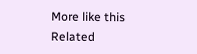More like this
Related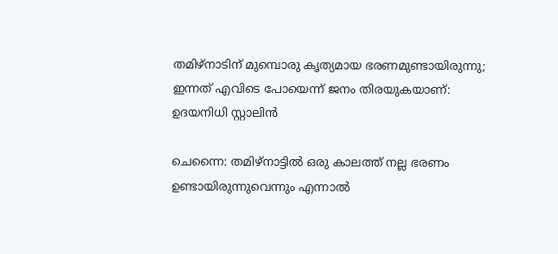തമിഴ്‌നാടിന് മുമ്പൊരു കൃത്യമായ ഭരണമുണ്ടായിരുന്നു; ഇന്നത് എവിടെ പോയെന്ന് ജനം തിരയുകയാണ്: ഉദയനിധി സ്റ്റാലിന്‍

ചെന്നൈ: തമിഴ്‌നാട്ടില്‍ ഒരു കാലത്ത് നല്ല ഭരണം ഉണ്ടായിരുന്നുവെന്നും എന്നാല്‍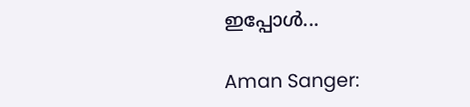ഇപ്പോള്‍...

Aman Sanger: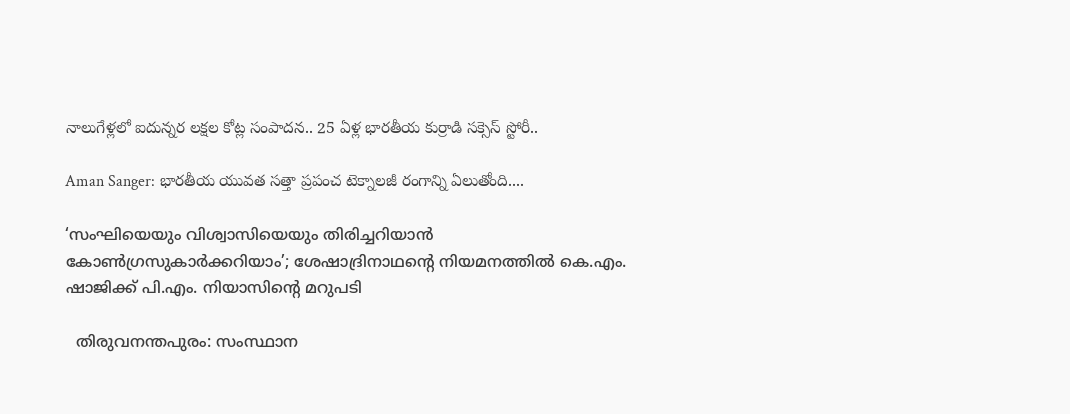నాలుగేళ్లలో ఐదున్నర లక్షల కోట్ల సంపాదన.. 25 ఏళ్ల భారతీయ కుర్రాడి సక్సెస్ స్టోరీ..

Aman Sanger: భారతీయ యువత సత్తా ప్రపంచ టెక్నాలజీ రంగాన్ని ఏలుతోంది....

‘സംഘിയെയും വിശ്വാസിയെയും തിരിച്ചറിയാന്‍ കോണ്‍ഗ്രസുകാര്‍ക്കറിയാം’; ശേഷാദ്രിനാഥന്റെ നിയമനത്തില്‍ കെ.എം. ഷാജിക്ക് പി.എം. നിയാസിന്റെ മറുപടി

  തിരുവനന്തപുരം: സംസ്ഥാന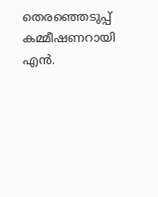തെരഞ്ഞെടുപ്പ് കമ്മീഷണറായി എന്‍.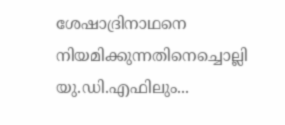ശേഷാദ്രിനാഥനെ നിയമിക്കുന്നതിനെച്ചൊല്ലി യു.ഡി.എഫിലും...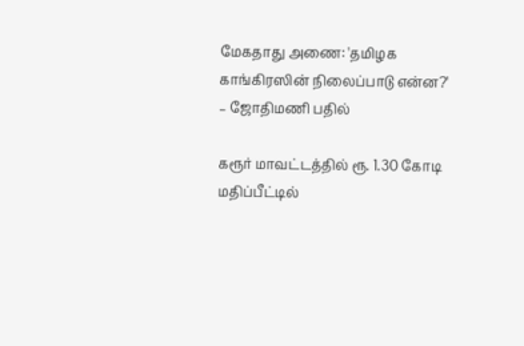மேகதாது அணை: 'தமிழக காங்கிரஸின் நிலைப்பாடு என்ன?' – ஜோதிமணி பதில்

கரூர் மாவட்டத்தில் ரூ. 1.30 கோடி மதிப்பீட்டில்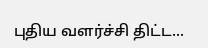புதிய வளர்ச்சி திட்ட...